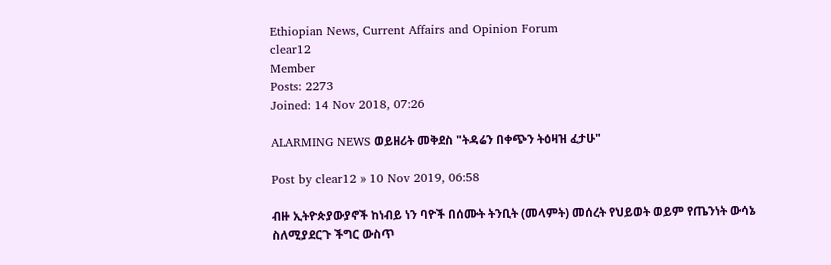Ethiopian News, Current Affairs and Opinion Forum
clear12
Member
Posts: 2273
Joined: 14 Nov 2018, 07:26

ALARMING NEWS ወይዘሪት መቅደስ "ትዳሬን በቀጭን ትዕዛዝ ፈታሁ"

Post by clear12 » 10 Nov 2019, 06:58

ብዙ ኢትዮጵያውያኖች ከነብይ ነን ባዮች በሰሙት ትንቢት (መላምት) መሰረት የህይወት ወይም የጤንነት ውሳኔ ስለሚያደርጉ ችግር ውስጥ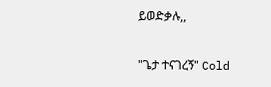ይወድቃሉ,,

"ጌታ ተናገረኝ" Cold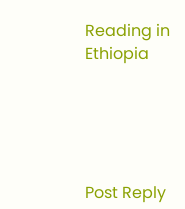Reading in Ethiopia





Post Reply